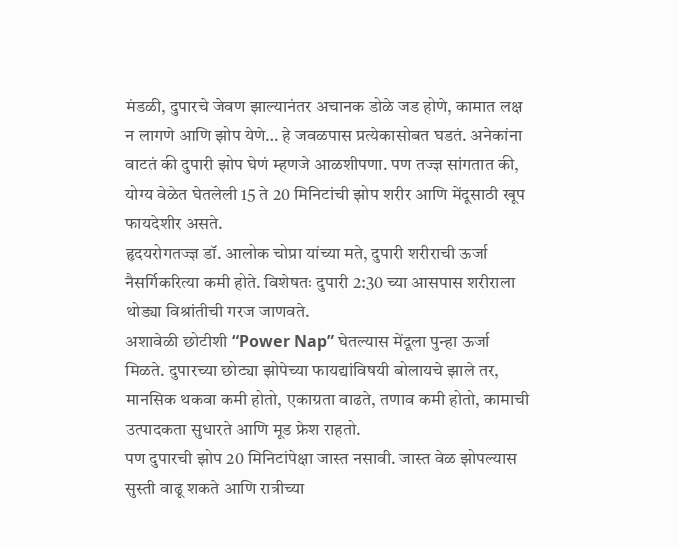मंडळी, दुपारचे जेवण झाल्यानंतर अचानक डोळे जड होणे, कामात लक्ष न लागणे आणि झोप येणे… हे जवळपास प्रत्येकासोबत घडतं. अनेकांना वाटतं की दुपारी झोप घेणं म्हणजे आळशीपणा. पण तज्ज्ञ सांगतात की, योग्य वेळेत घेतलेली 15 ते 20 मिनिटांची झोप शरीर आणि मेंदूसाठी खूप फायदेशीर असते.
हृदयरोगतज्ज्ञ डॉ. आलोक चोप्रा यांच्या मते, दुपारी शरीराची ऊर्जा नैसर्गिकरित्या कमी होते. विशेषतः दुपारी 2:30 च्या आसपास शरीराला थोड्या विश्रांतीची गरज जाणवते.
अशावेळी छोटीशी “Power Nap” घेतल्यास मेंदूला पुन्हा ऊर्जा मिळते. दुपारच्या छोट्या झोपेच्या फायद्यांविषयी बोलायचे झाले तर, मानसिक थकवा कमी होतो, एकाग्रता वाढते, तणाव कमी होतो, कामाची उत्पादकता सुधारते आणि मूड फ्रेश राहतो.
पण दुपारची झोप 20 मिनिटांपेक्षा जास्त नसावी. जास्त वेळ झोपल्यास सुस्ती वाढू शकते आणि रात्रीच्या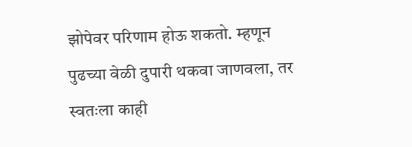झोपेवर परिणाम होऊ शकतो. म्हणून पुढच्या वेळी दुपारी थकवा जाणवला, तर स्वतःला काही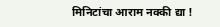मिनिटांचा आराम नक्की द्या !